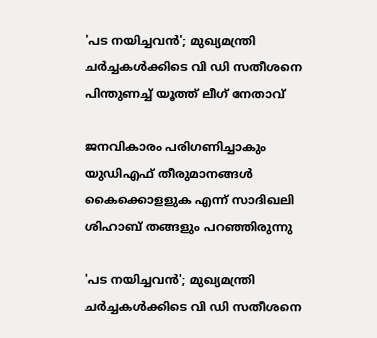'പട നയിച്ചവന്‍'; മുഖ്യമന്ത്രി ചര്‍ച്ചകള്‍ക്കിടെ വി ഡി സതീശനെ പിന്തുണച്ച് യൂത്ത് ലീഗ് നേതാവ്

ജനവികാരം പരിഗണിച്ചാകും യുഡിഎഫ് തീരുമാനങ്ങള്‍ കൈക്കൊളളുക എന്ന് സാദിഖലി ശിഹാബ് തങ്ങളും പറഞ്ഞിരുന്നു

'പട നയിച്ചവന്‍'; മുഖ്യമന്ത്രി ചര്‍ച്ചകള്‍ക്കിടെ വി ഡി സതീശനെ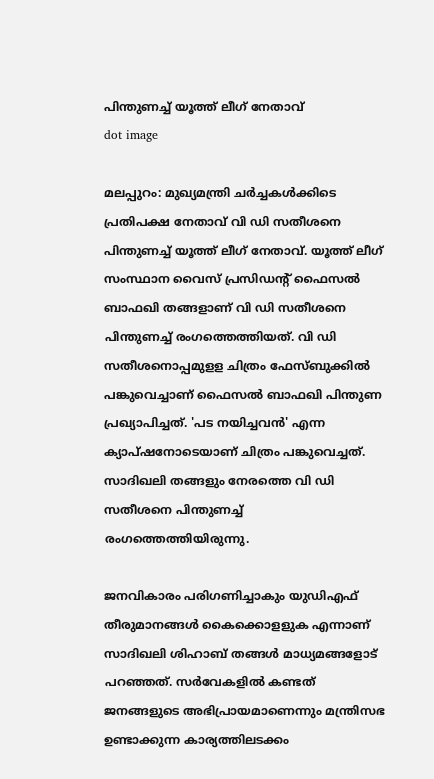പിന്തുണച്ച് യൂത്ത് ലീഗ് നേതാവ്
dot image

മലപ്പുറം: മുഖ്യമന്ത്രി ചര്‍ച്ചകള്‍ക്കിടെ പ്രതിപക്ഷ നേതാവ് വി ഡി സതീശനെ പിന്തുണച്ച് യൂത്ത് ലീഗ് നേതാവ്. യൂത്ത് ലീഗ് സംസ്ഥാന വൈസ് പ്രസിഡന്റ് ഫൈസല്‍ ബാഫഖി തങ്ങളാണ് വി ഡി സതീശനെ പിന്തുണച്ച് രംഗത്തെത്തിയത്. വി ഡി സതീശനൊപ്പമുളള ചിത്രം ഫേസ്ബുക്കില്‍ പങ്കുവെച്ചാണ് ഫൈസല്‍ ബാഫഖി പിന്തുണ പ്രഖ്യാപിച്ചത്. 'പട നയിച്ചവന്‍' എന്ന ക്യാപ്ഷനോടെയാണ് ചിത്രം പങ്കുവെച്ചത്. സാദിഖലി തങ്ങളും നേരത്തെ വി ഡി സതീശനെ പിന്തുണച്ച് രംഗത്തെത്തിയിരുന്നു.

ജനവികാരം പരിഗണിച്ചാകും യുഡിഎഫ് തീരുമാനങ്ങള്‍ കൈക്കൊളളുക എന്നാണ് സാദിഖലി ശിഹാബ് തങ്ങള്‍ മാധ്യമങ്ങളോട് പറഞ്ഞത്. സര്‍വേകളില്‍ കണ്ടത് ജനങ്ങളുടെ അഭിപ്രായമാണെന്നും മന്ത്രിസഭ ഉണ്ടാക്കുന്ന കാര്യത്തിലടക്കം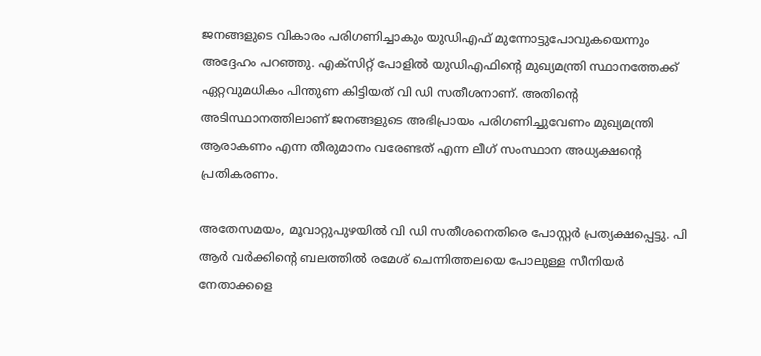ജനങ്ങളുടെ വികാരം പരിഗണിച്ചാകും യുഡിഎഫ് മുന്നോട്ടുപോവുകയെന്നും അദ്ദേഹം പറഞ്ഞു. എക്‌സിറ്റ് പോളില്‍ യുഡിഎഫിന്റെ മുഖ്യമന്ത്രി സ്ഥാനത്തേക്ക് ഏറ്റവുമധികം പിന്തുണ കിട്ടിയത് വി ഡി സതീശനാണ്. അതിന്റെ അടിസ്ഥാനത്തിലാണ് ജനങ്ങളുടെ അഭിപ്രായം പരിഗണിച്ചുവേണം മുഖ്യമന്ത്രി ആരാകണം എന്ന തീരുമാനം വരേണ്ടത് എന്ന ലീഗ് സംസ്ഥാന അധ്യക്ഷന്റെ പ്രതികരണം.

അതേസമയം, മൂവാറ്റുപുഴയില്‍ വി ഡി സതീശനെതിരെ പോസ്റ്റര്‍ പ്രത്യക്ഷപ്പെട്ടു. പി ആര്‍ വര്‍ക്കിന്റെ ബലത്തില്‍ രമേശ് ചെന്നിത്തലയെ പോലുള്ള സീനിയര്‍ നേതാക്കളെ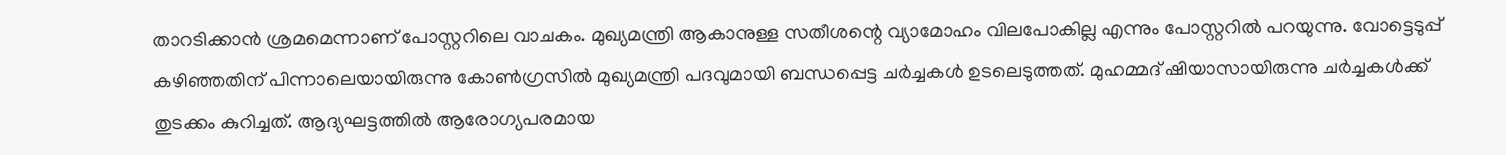താറടിക്കാന്‍ ശ്രമമെന്നാണ് പോസ്റ്ററിലെ വാചകം. മുഖ്യമന്ത്രി ആകാനുള്ള സതീശന്റെ വ്യാമോഹം വിലപോകില്ല എന്നും പോസ്റ്ററില്‍ പറയുന്നു. വോട്ടെടുപ്പ് കഴിഞ്ഞതിന് പിന്നാലെയായിരുന്നു കോണ്‍ഗ്രസില്‍ മുഖ്യമന്ത്രി പദവുമായി ബന്ധപ്പെട്ട ചര്‍ച്ചകള്‍ ഉടലെടുത്തത്. മുഹമ്മദ് ഷിയാസായിരുന്നു ചര്‍ച്ചകള്‍ക്ക് തുടക്കം കുറിച്ചത്. ആദ്യഘട്ടത്തില്‍ ആരോഗ്യപരമായ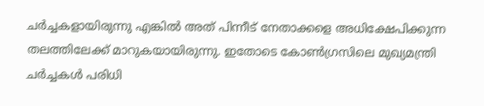ചര്‍ച്ചകളായിരുന്നു എങ്കില്‍ അത് പിന്നീട് നേതാക്കളെ അധിക്ഷേപിക്കുന്ന തലത്തിലേക്ക് മാറുകയായിരുന്നു. ഇതോടെ കോണ്‍ഗ്രസിലെ മുഖ്യമന്ത്രി ചര്‍ച്ചകള്‍ പരിധി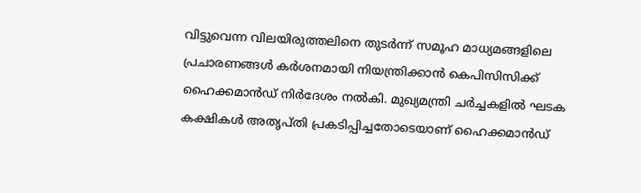വിട്ടുവെന്ന വിലയിരുത്തലിനെ തുടര്‍ന്ന് സമൂഹ മാധ്യമങ്ങളിലെ പ്രചാരണങ്ങള്‍ കര്‍ശനമായി നിയന്ത്രിക്കാന്‍ കെപിസിസിക്ക് ഹൈക്കമാന്‍ഡ് നിര്‍ദേശം നല്‍കി. മുഖ്യമന്ത്രി ചര്‍ച്ചകളില്‍ ഘടക കക്ഷികള്‍ അതൃപ്തി പ്രകടിപ്പിച്ചതോടെയാണ് ഹൈക്കമാന്‍ഡ്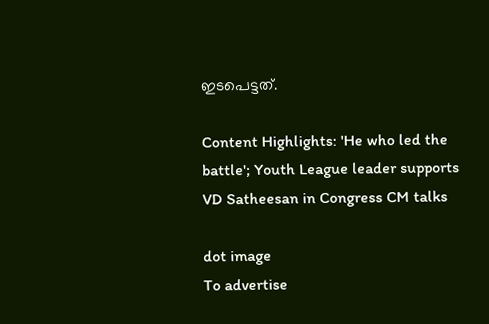ഇടപെട്ടത്.

Content Highlights: 'He who led the battle'; Youth League leader supports VD Satheesan in Congress CM talks

dot image
To advertise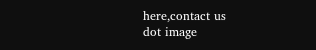here,contact us
dot image